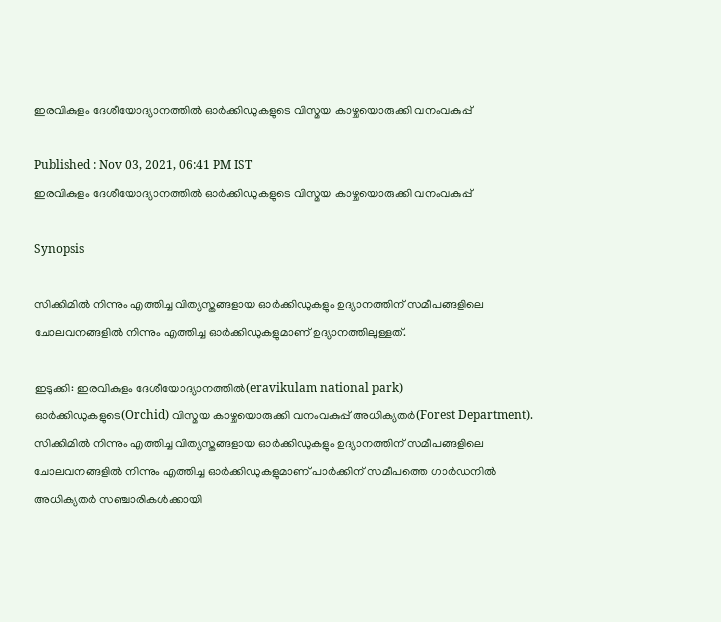ഇരവികുളം ദേശീയോദ്യാനത്തില്‍ ഓര്‍ക്കിഡുകളുടെ വിസ്മയ കാഴ്ചയൊരുക്കി വനംവകുപ്പ്

Published : Nov 03, 2021, 06:41 PM IST
ഇരവികുളം ദേശീയോദ്യാനത്തില്‍ ഓര്‍ക്കിഡുകളുടെ വിസ്മയ കാഴ്ചയൊരുക്കി വനംവകുപ്പ്

Synopsis

സിക്കിമില്‍ നിന്നും എത്തിച്ച വിത്യസ്തങ്ങളായ ഓര്‍ക്കിഡുകളും ഉദ്യാനത്തിന് സമീപങ്ങളിലെ ചോലവനങ്ങളില്‍ നിന്നും എത്തിച്ച ഓര്‍ക്കിഡുകളുമാണ് ഉദ്യാനത്തിലുള്ളത്.

ഇടുക്കി: ഇരവികുളം ദേശീയോദ്യാനത്തില്‍(eravikulam national park) ഓര്‍ക്കിഡുകളുടെ(Orchid) വിസ്മയ കാഴ്ചയൊരുക്കി വനംവകുപ്പ് അധിക്യതര്‍(Forest Department). സിക്കിമില്‍ നിന്നും എത്തിച്ച വിത്യസ്തങ്ങളായ ഓര്‍ക്കിഡുകളും ഉദ്യാനത്തിന് സമീപങ്ങളിലെ ചോലവനങ്ങളില്‍ നിന്നും എത്തിച്ച ഓര്‍ക്കിഡുകളുമാണ് പാര്‍ക്കിന് സമീപത്തെ ഗാര്‍ഡനില്‍ അധിക്യതര്‍ സഞ്ചാരികള്‍ക്കായി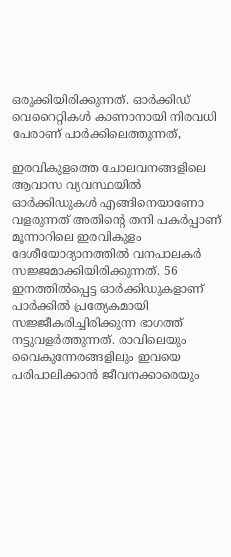ഒരുക്കിയിരിക്കുന്നത്. ഓര്‍ക്കിഡ് വെറൈറ്റികള്‍ കാണാനായി നിരവധി പേരാണ് പാര്‍ക്കിലെത്തുന്നത്,

ഇരവികുളത്തെ ചോലവനങ്ങളിലെ ആവാസ വ്യവസ്ഥയില്‍ ഓര്‍ക്കിഡുകള്‍ എങ്ങിനെയാണോ വളരുന്നത് അതിന്റെ തനി പകര്‍പ്പാണ് മൂന്നാറിലെ ഇരവികുളം ദേശീയോദ്യാനത്തില്‍ വനപാലകര്‍ സജ്ജമാക്കിയിരിക്കുന്നത്. 56 ഇനത്തില്‍പ്പെട്ട ഓര്‍ക്കിഡുകളാണ് പാര്‍ക്കില്‍ പ്രത്യേകമായി സജ്ജീകരിച്ചിരിക്കുന്ന ഭാഗത്ത് നട്ടുവളര്‍ത്തുന്നത്. രാവിലെയും വൈകുന്നേരങ്ങളിലും ഇവയെ പരിപാലിക്കാന്‍ ജീവനക്കാരെയും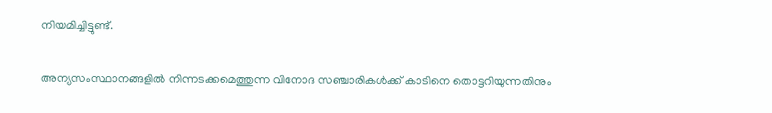നിയമിച്ചിട്ടുണ്ട്.

അന്യസംസ്ഥാനങ്ങളില്‍ നിന്നടക്കമെത്തുന്ന വിനോദ സഞ്ചാരികള്‍ക്ക് കാടിനെ തൊട്ടറിയുന്നതിനും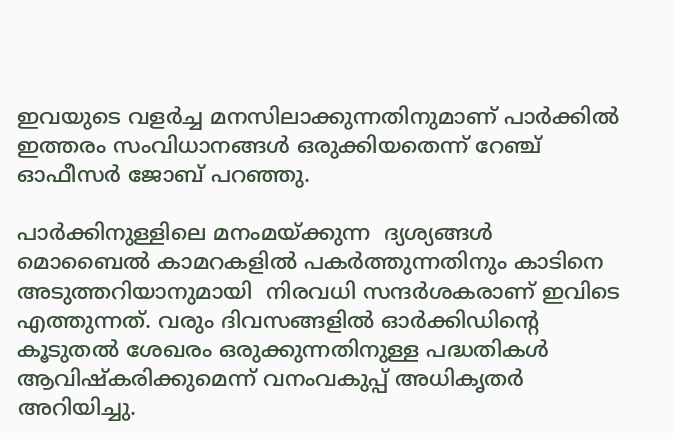ഇവയുടെ വളര്‍ച്ച മനസിലാക്കുന്നതിനുമാണ് പാര്‍ക്കില്‍ ഇത്തരം സംവിധാനങ്ങള്‍ ഒരുക്കിയതെന്ന് റേഞ്ച് ഓഫീസര്‍ ജോബ് പറഞ്ഞു.

പാര്‍ക്കിനുള്ളിലെ മനംമയ്ക്കുന്ന  ദ്യശ്യങ്ങള്‍ മൊബൈല്‍ കാമറകളില്‍ പകര്‍ത്തുന്നതിനും കാടിനെ അടുത്തറിയാനുമായി  നിരവധി സന്ദര്‍ശകരാണ് ഇവിടെ എത്തുന്നത്. വരും ദിവസങ്ങളില്‍ ഓര്‍ക്കിഡിന്റെ കൂടുതല്‍ ശേഖരം ഒരുക്കുന്നതിനുള്ള പദ്ധതികള്‍ ആവിഷ്കരിക്കുമെന്ന് വനംവകുപ്പ് അധികൃതര്‍ അറിയിച്ചു.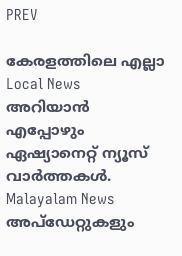PREV

കേരളത്തിലെ എല്ലാ Local News അറിയാൻ എപ്പോഴും ഏഷ്യാനെറ്റ് ന്യൂസ് വാർത്തകൾ. Malayalam News  അപ്‌ഡേറ്റുകളും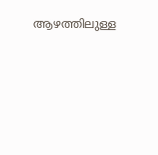ആഴത്തിലുള്ള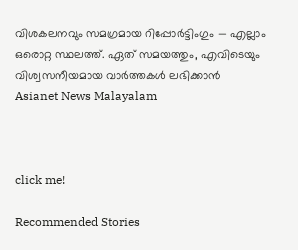വിശകലനവും സമഗ്രമായ റിപ്പോർട്ടിംഗും — എല്ലാം ഒരൊറ്റ സ്ഥലത്ത്. ഏത് സമയത്തും, എവിടെയും വിശ്വസനീയമായ വാർത്തകൾ ലഭിക്കാൻ Asianet News Malayalam



click me!

Recommended Stories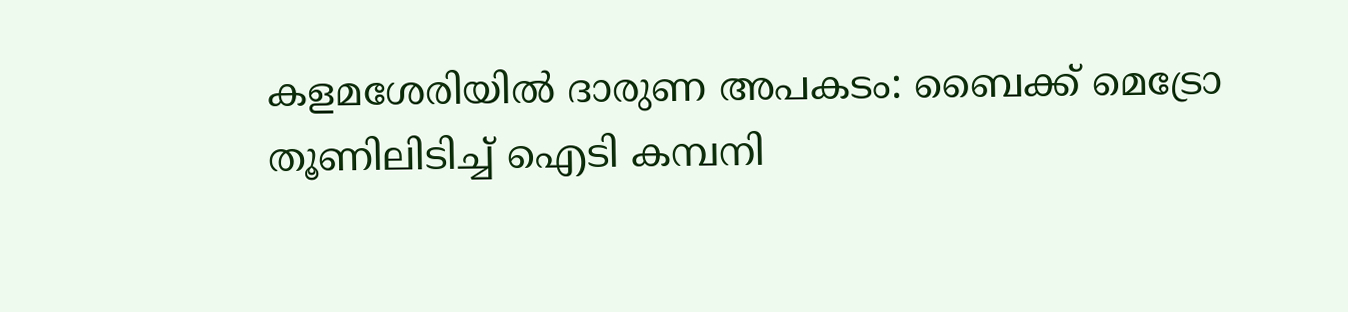കളമശേരിയിൽ ദാരുണ അപകടം: ബൈക്ക് മെട്രോ തൂണിലിടിച്ച് ഐടി കമ്പനി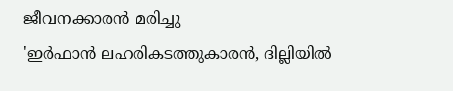ജീവനക്കാരൻ മരിച്ചു
'ഇർഫാൻ ലഹരികടത്തുകാരൻ, ദില്ലിയിൽ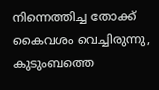നിന്നെത്തിച്ച തോക്ക് കൈവശം വെച്ചിരുന്നു, കുടുംബത്തെ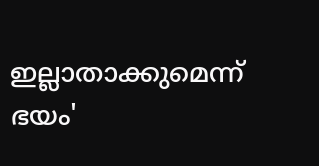ഇല്ലാതാക്കുമെന്ന് ഭയം'